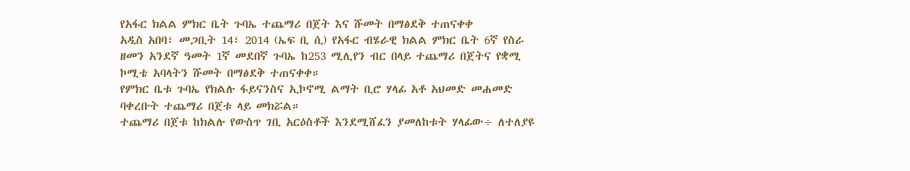የአፋር ክልል ምክር ቤት ጉባኤ ተጨማሪ በጀት እና ሹመት በማፅደቅ ተጠናቀቀ
አዲስ አበባ፣ መጋቢት 14፣ 2014 (ኤፍ ቢ ሲ) የአፋር ብሄራዊ ክልል ምክር ቤት 6ኛ የስራ ዘመን አንደኛ ዓመት 1ኛ መደበኛ ጉባኤ ከ253 ሚሊየን ብር በላይ ተጨማሪ በጀትና የቋሚ ኮሚቴ አባላትን ሹመት በማፅደቅ ተጠናቀቀ።
የምክር ቤቱ ጉባኤ የክልሉ ፋይናንስና ኢኮኖሚ ልማት ቢሮ ሃላፊ አቶ አህመድ መሐመድ ባቀረቡት ተጨማሪ በጀቱ ላይ መክሯል።
ተጨማሪ በጀቱ ከክልሉ የውስጥ ገቢ አርዕስቶች እንደሚሸፈን ያመለከቱት ሃላፊው÷ ለተለያዩ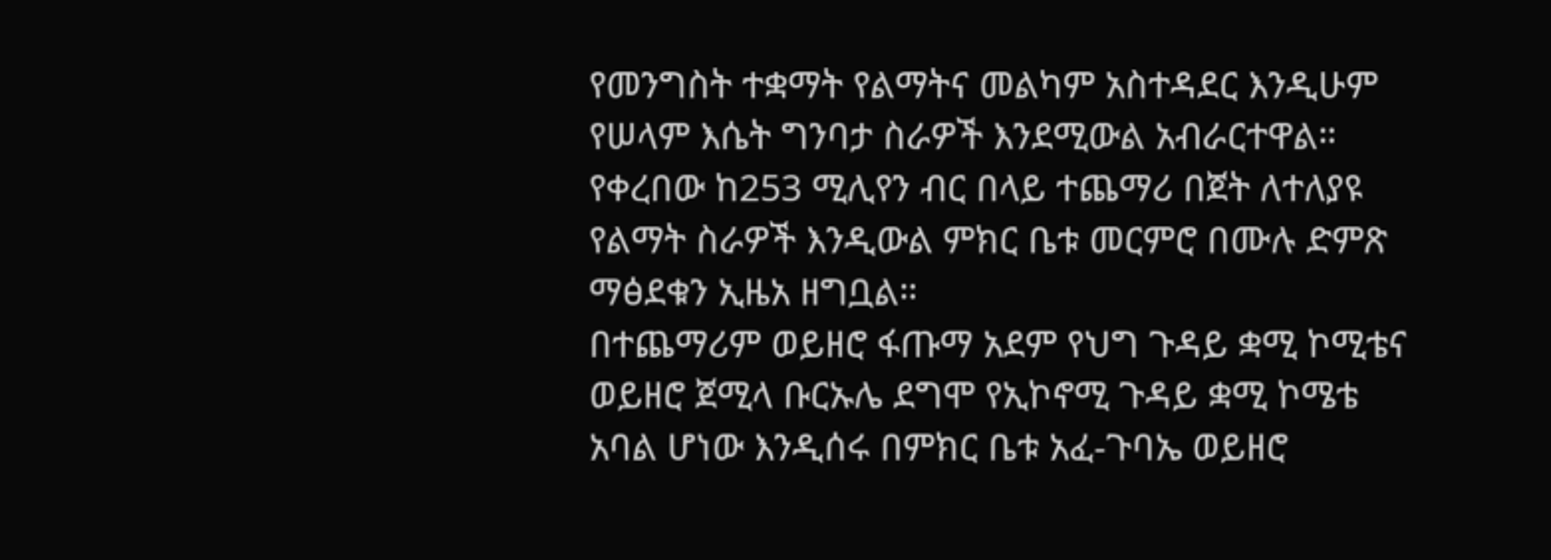የመንግስት ተቋማት የልማትና መልካም አስተዳደር እንዲሁም የሠላም እሴት ግንባታ ስራዎች እንደሚውል አብራርተዋል።
የቀረበው ከ253 ሚሊየን ብር በላይ ተጨማሪ በጀት ለተለያዩ የልማት ስራዎች እንዲውል ምክር ቤቱ መርምሮ በሙሉ ድምጽ ማፅደቁን ኢዜአ ዘግቧል።
በተጨማሪም ወይዘሮ ፋጡማ አደም የህግ ጉዳይ ቋሚ ኮሚቴና ወይዘሮ ጀሚላ ቡርኡሌ ደግሞ የኢኮኖሚ ጉዳይ ቋሚ ኮሜቴ አባል ሆነው እንዲሰሩ በምክር ቤቱ አፈ-ጉባኤ ወይዘሮ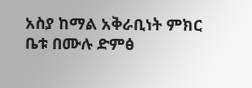አስያ ከማል አቅራቢነት ምክር ቤቱ በሙሉ ድምፅ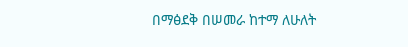በማፅደቅ በሠመራ ከተማ ለሁለት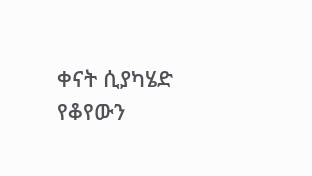ቀናት ሲያካሄድ የቆየውን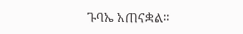ጉባኤ አጠናቋል።